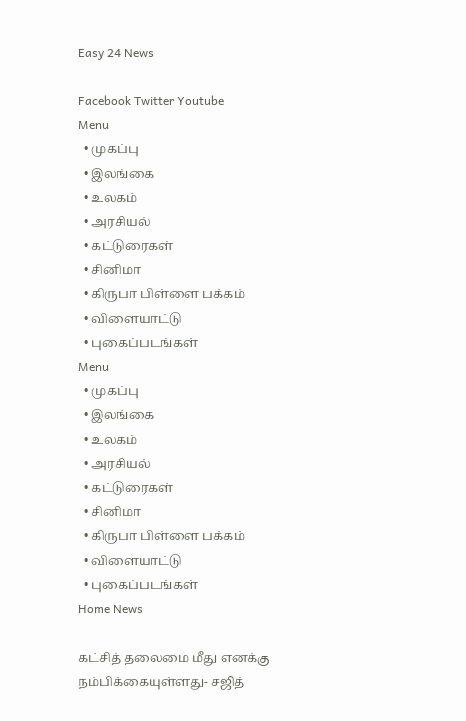Easy 24 News

Facebook Twitter Youtube
Menu
  • முகப்பு
  • இலங்கை
  • உலகம்
  • அரசியல்
  • கட்டுரைகள்
  • சினிமா
  • கிருபா பிள்ளை பக்கம்
  • விளையாட்டு
  • புகைப்படங்கள்
Menu
  • முகப்பு
  • இலங்கை
  • உலகம்
  • அரசியல்
  • கட்டுரைகள்
  • சினிமா
  • கிருபா பிள்ளை பக்கம்
  • விளையாட்டு
  • புகைப்படங்கள்
Home News

கட்சித் தலைமை மீது எனக்கு நம்பிக்கையுள்ளது- சஜித்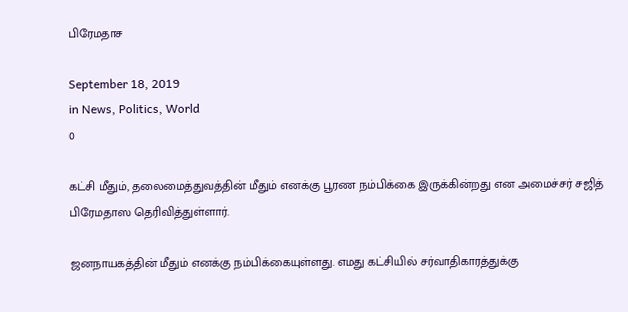பிரேமதாச

September 18, 2019
in News, Politics, World
0

கட்சி மீதும், தலைமைத்துவத்தின் மீதும் எனக்கு பூரண நம்பிக்கை இருக்கின்றது என அமைச்சர் சஜித் பிரேமதாஸ தெரிவித்துள்ளார்.

ஜனநாயகத்தின் மீதும் எனக்கு நம்பிக்கையுள்ளது. எமது கட்சியில் சர்வாதிகாரத்துக்கு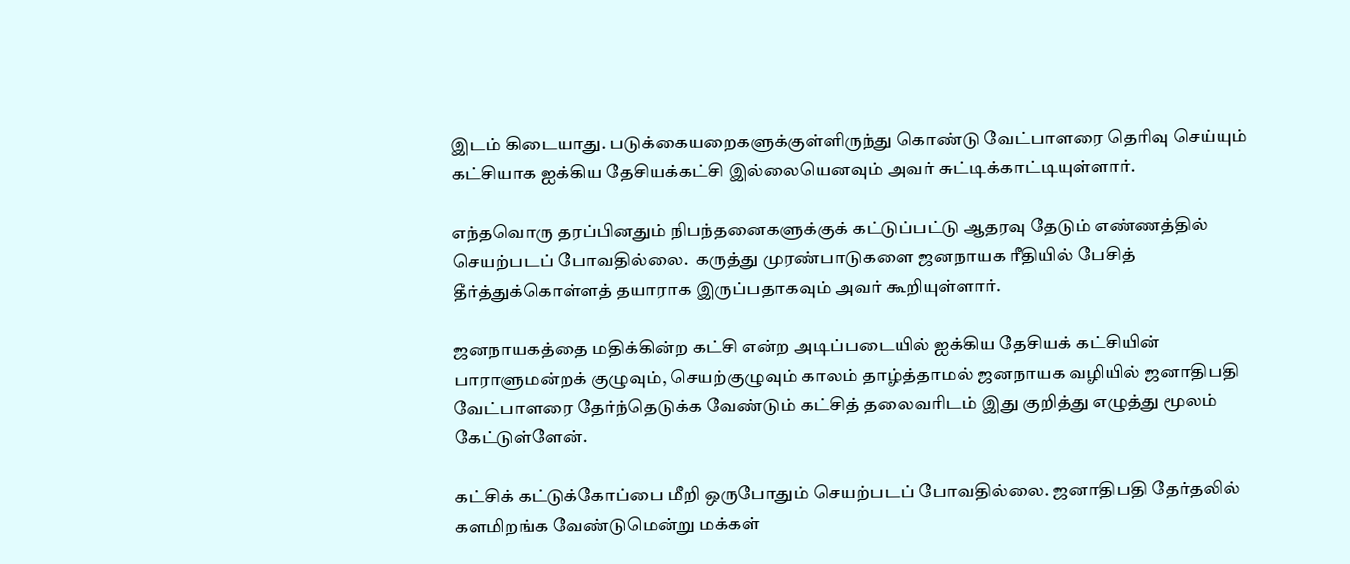இடம் கிடையாது. படுக்கையறைகளுக்குள்ளிருந்து கொண்டு வேட்பாளரை தெரிவு செய்யும் கட்சியாக ஐக்கிய தேசியக்கட்சி இல்லையெனவும் அவர் சுட்டிக்காட்டியுள்ளார்.

எந்தவொரு தரப்பினதும் நிபந்தனைகளுக்குக் கட்டுப்பட்டு ஆதரவு தேடும் எண்ணத்தில் செயற்படப் போவதில்லை.  கருத்து முரண்பாடுகளை ஜனநாயக ரீதியில் பேசித் தீர்த்துக்கொள்ளத் தயாராக இருப்பதாகவும் அவர் கூறியுள்ளார்.

ஜனநாயகத்தை மதிக்கின்ற கட்சி என்ற அடிப்படையில் ஐக்கிய தேசியக் கட்சியின் பாராளுமன்றக் குழுவும், செயற்குழுவும் காலம் தாழ்த்தாமல் ஜனநாயக வழியில் ஜனாதிபதி வேட்பாளரை தேர்ந்தெடுக்க வேண்டும் கட்சித் தலைவரிடம் இது குறித்து எழுத்து மூலம் கேட்டுள்ளேன்.

கட்சிக் கட்டுக்கோப்பை மீறி ஒருபோதும் செயற்படப் போவதில்லை. ஜனாதிபதி தேர்தலில் களமிறங்க வேண்டுமென்று மக்கள்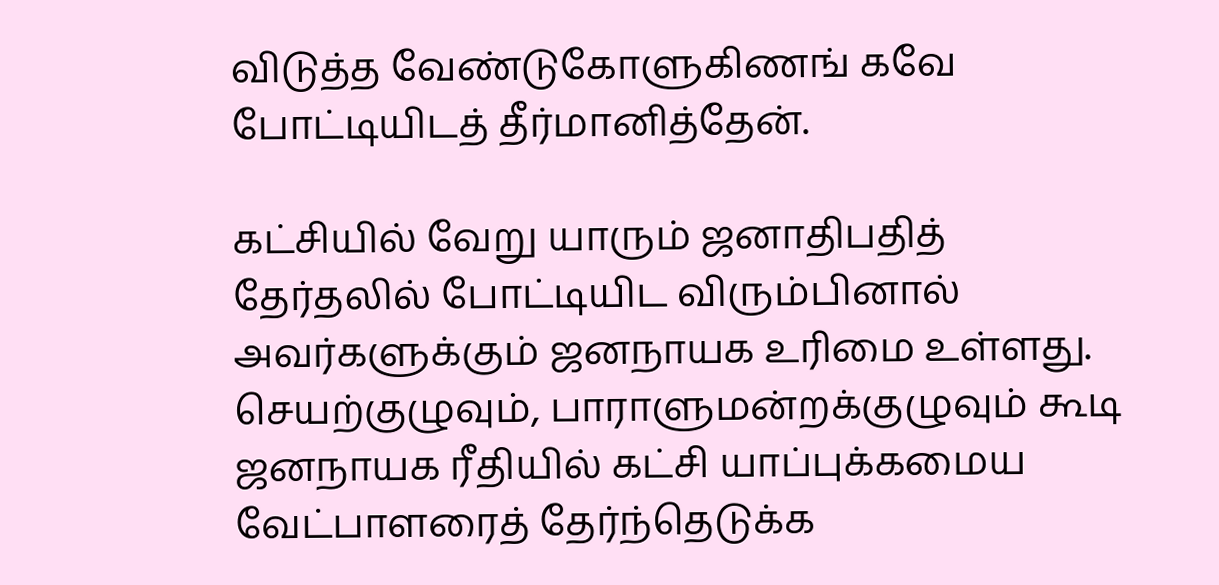விடுத்த வேண்டுகோளுகிணங் கவே போட்டியிடத் தீர்மானித்தேன்.

கட்சியில் வேறு யாரும் ஜனாதிபதித் தேர்தலில் போட்டியிட விரும்பினால் அவர்களுக்கும் ஜனநாயக உரிமை உள்ளது. செயற்குழுவும், பாராளுமன்றக்குழுவும் கூடி ஜனநாயக ரீதியில் கட்சி யாப்புக்கமைய வேட்பாளரைத் தேர்ந்தெடுக்க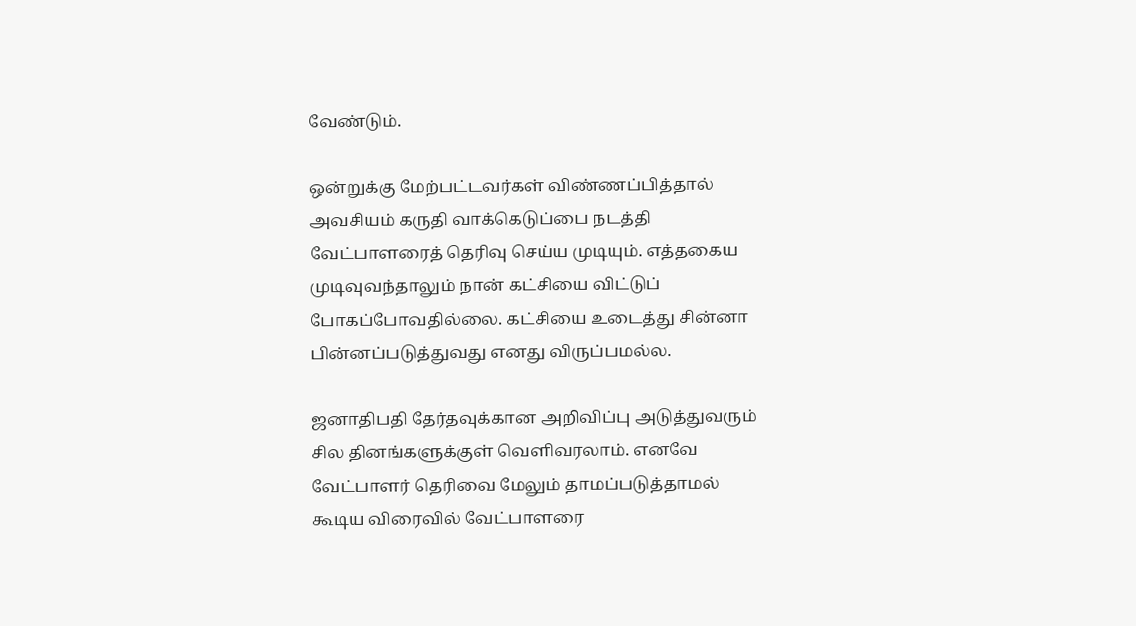வேண்டும்.

ஒன்றுக்கு மேற்பட்டவர்கள் விண்ணப்பித்தால் அவசியம் கருதி வாக்கெடுப்பை நடத்தி வேட்பாளரைத் தெரிவு செய்ய முடியும். எத்தகைய முடிவுவந்தாலும் நான் கட்சியை விட்டுப் போகப்போவதில்லை. கட்சியை உடைத்து சின்னா பின்னப்படுத்துவது எனது விருப்பமல்ல.

ஜனாதிபதி தேர்தவுக்கான அறிவிப்பு அடுத்துவரும் சில தினங்களுக்குள் வெளிவரலாம். எனவே வேட்பாளர் தெரிவை மேலும் தாமப்படுத்தாமல் கூடிய விரைவில் வேட்பாளரை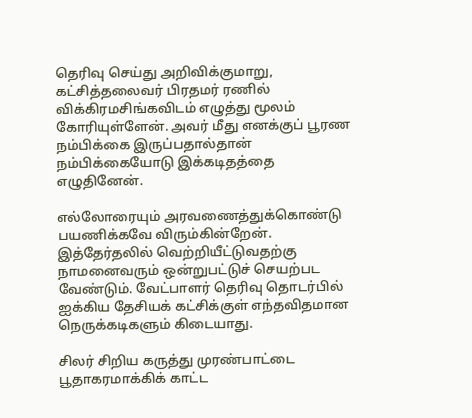தெரிவு செய்து அறிவிக்குமாறு, கட்சித்தலைவர் பிரதமர் ரணில் விக்கிரமசிங்கவிடம் எழுத்து மூலம் கோரியுள்ளேன். அவர் மீது எனக்குப் பூரண நம்பிக்கை இருப்பதால்தான் நம்பிக்கையோடு இக்கடிதத்தை எழுதினேன்.

எல்லோரையும் அரவணைத்துக்கொண்டு பயணிக்கவே விரும்கின்றேன். இத்தேர்தலில் வெற்றியீட்டுவதற்கு நாமனைவரும் ஒன்றுபட்டுச் செயற்பட வேண்டும். வேட்பாளர் தெரிவு தொடர்பில் ஐக்கிய தேசியக் கட்சிக்குள் எந்தவிதமான நெருக்கடிகளும் கிடையாது.

சிலர் சிறிய கருத்து முரண்பாட்டை பூதாகரமாக்கிக் காட்ட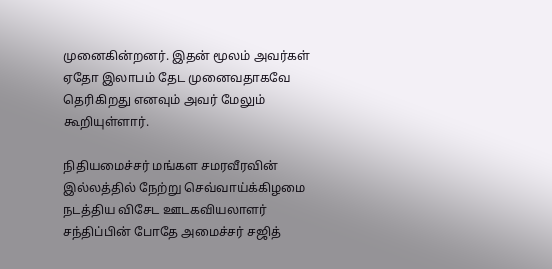முனைகின்றனர். இதன் மூலம் அவர்கள் ஏதோ இலாபம் தேட முனைவதாகவே தெரிகிறது எனவும் அவர் மேலும் கூறியுள்ளார்.

நிதியமைச்சர் மங்கள சமரவீரவின் இல்லத்தில் நேற்று செவ்வாய்க்கிழமை நடத்திய விசேட ஊடகவியலாளர்  சந்திப்பின் போதே அமைச்சர் சஜித்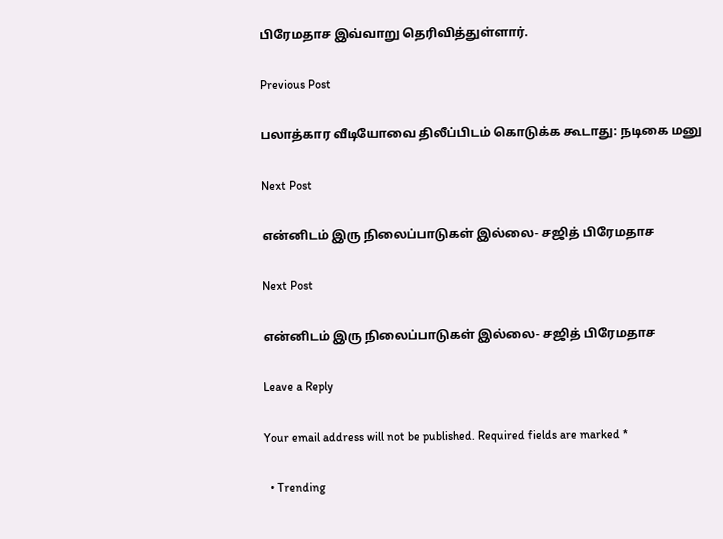பிரேமதாச இவ்வாறு தெரிவித்துள்ளார்.

Previous Post

பலாத்கார வீடியோவை திலீப்பிடம் கொடுக்க கூடாது: நடிகை மனு

Next Post

என்னிடம் இரு நிலைப்பாடுகள் இல்லை- சஜித் பிரேமதாச

Next Post

என்னிடம் இரு நிலைப்பாடுகள் இல்லை- சஜித் பிரேமதாச

Leave a Reply

Your email address will not be published. Required fields are marked *

  • Trending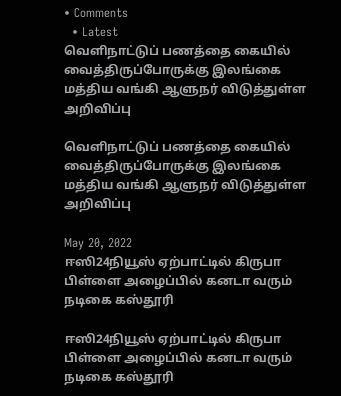• Comments
  • Latest
வெளிநாட்டுப் பணத்தை கையில் வைத்திருப்போருக்கு இலங்கை மத்திய வங்கி ஆளுநர் விடுத்துள்ள அறிவிப்பு

வெளிநாட்டுப் பணத்தை கையில் வைத்திருப்போருக்கு இலங்கை மத்திய வங்கி ஆளுநர் விடுத்துள்ள அறிவிப்பு

May 20, 2022
ஈஸி24நியூஸ் ஏற்பாட்டில் கிருபா பிள்ளை அழைப்பில் கனடா வரும் நடிகை கஸ்தூரி

ஈஸி24நியூஸ் ஏற்பாட்டில் கிருபா பிள்ளை அழைப்பில் கனடா வரும் நடிகை கஸ்தூரி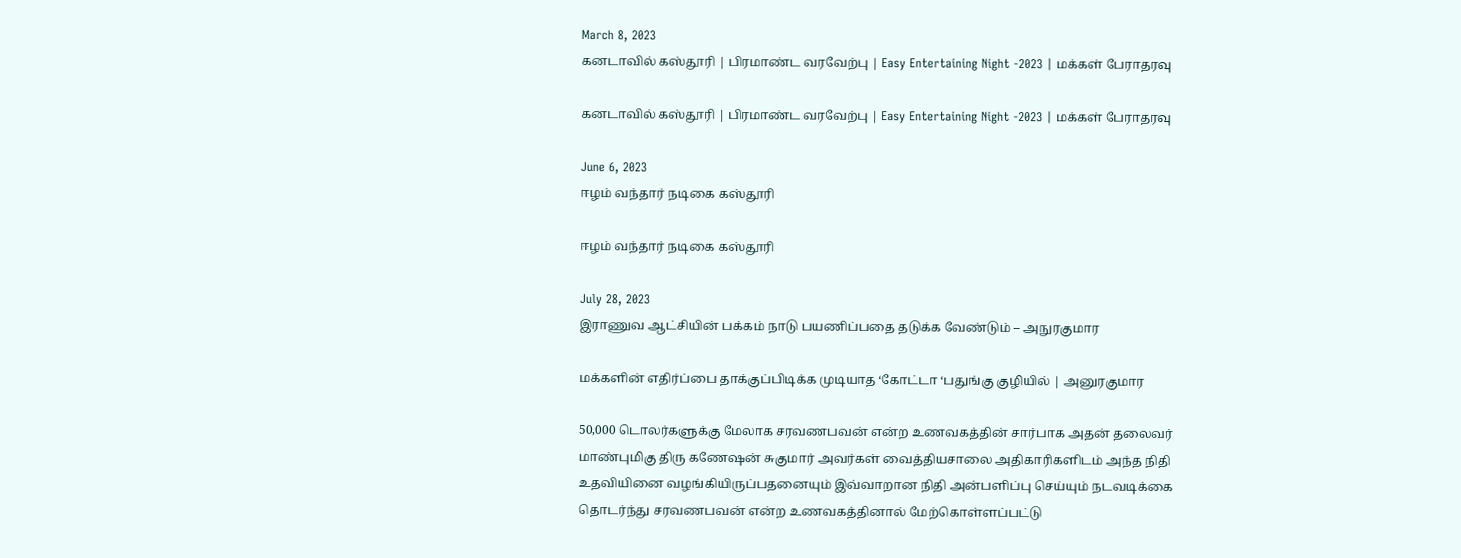March 8, 2023
கனடாவில் கஸ்தூரி | பிரமாண்ட வரவேற்பு | Easy Entertaining Night -2023 | மக்கள் பேராதரவு

கனடாவில் கஸ்தூரி | பிரமாண்ட வரவேற்பு | Easy Entertaining Night -2023 | மக்கள் பேராதரவு

June 6, 2023
ஈழம் வந்தார் நடிகை கஸ்தூரி

ஈழம் வந்தார் நடிகை கஸ்தூரி

July 28, 2023
இராணுவ ஆட்சியின் பக்கம் நாடு பயணிப்பதை தடுக்க வேண்டும் – அநுரகுமார

மக்களின் எதிர்ப்பை தாக்குப்பிடிக்க முடியாத ‘கோட்டா ‘பதுங்கு குழியில் | அனுரகுமார

50,000 டொலர்களுக்கு மேலாக சரவணபவன் என்ற உணவகத்தின் சார்பாக அதன் தலைவர் மாண்புமிகு திரு கணேஷன் சுகுமார் அவர்கள் வைத்தியசாலை அதிகாரிகளிடம் அந்த நிதி உதவியினை வழங்கியிருப்பதனையும் இவ்வாறான நிதி அன்பளிப்பு செய்யும் நடவடிக்கை தொடர்ந்து சரவணபவன் என்ற உணவகத்தினால் மேற்கொள்ளப்பட்டு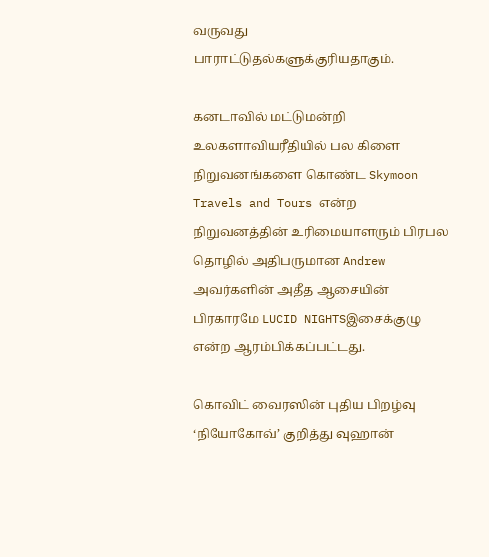வருவது பாராட்டுதல்களுக்குரியதாகும்.

கனடாவில் மட்டுமன்றி உலகளாவியரீதியில் பல கிளை நிறுவனங்களை கொண்ட Skymoon Travels and Tours என்ற நிறுவனத்தின் உரிமையாளரும் பிரபல தொழில் அதிபருமான Andrew அவர்களின் அதீத ஆசையின் பிரகாரமே LUCID NIGHTSஇசைக்குழு என்ற ஆரம்பிக்கப்பட்டது.

கொவிட் வைரஸின் புதிய பிறழ்வு ‘நியோகோவ்’ குறித்து வுஹான்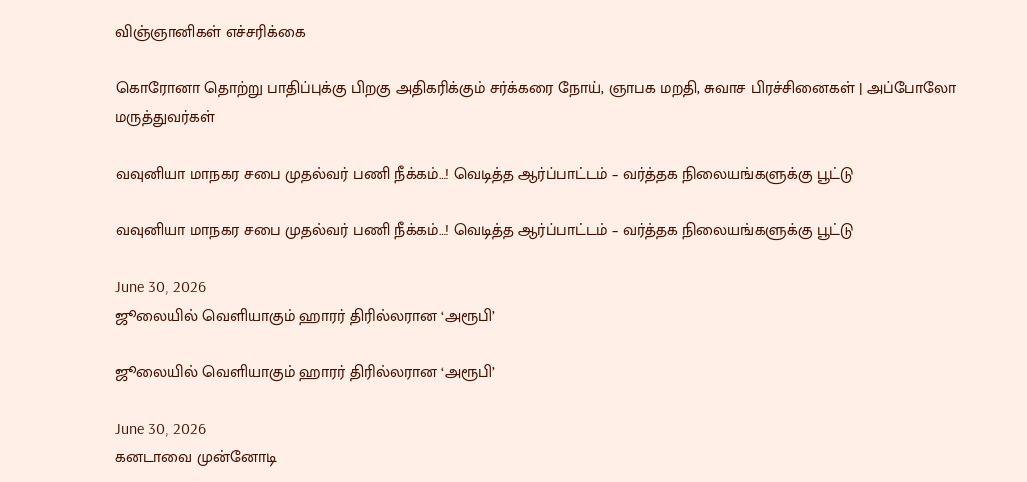விஞ்ஞானிகள் எச்சரிக்கை

கொரோனா தொற்று பாதிப்புக்கு பிறகு அதிகரிக்கும் சர்க்கரை நோய், ஞாபக மறதி, சுவாச பிரச்சினைகள் | அப்போலோ மருத்துவர்கள்

வவுனியா மாநகர சபை முதல்வர் பணி நீக்கம்…! வெடித்த ஆர்ப்பாட்டம் – வர்த்தக நிலையங்களுக்கு பூட்டு

வவுனியா மாநகர சபை முதல்வர் பணி நீக்கம்…! வெடித்த ஆர்ப்பாட்டம் – வர்த்தக நிலையங்களுக்கு பூட்டு

June 30, 2026
ஜூலையில் வெளியாகும் ஹாரர் திரில்லரான ‘அரூபி’

ஜூலையில் வெளியாகும் ஹாரர் திரில்லரான ‘அரூபி’

June 30, 2026
கனடாவை முன்னோடி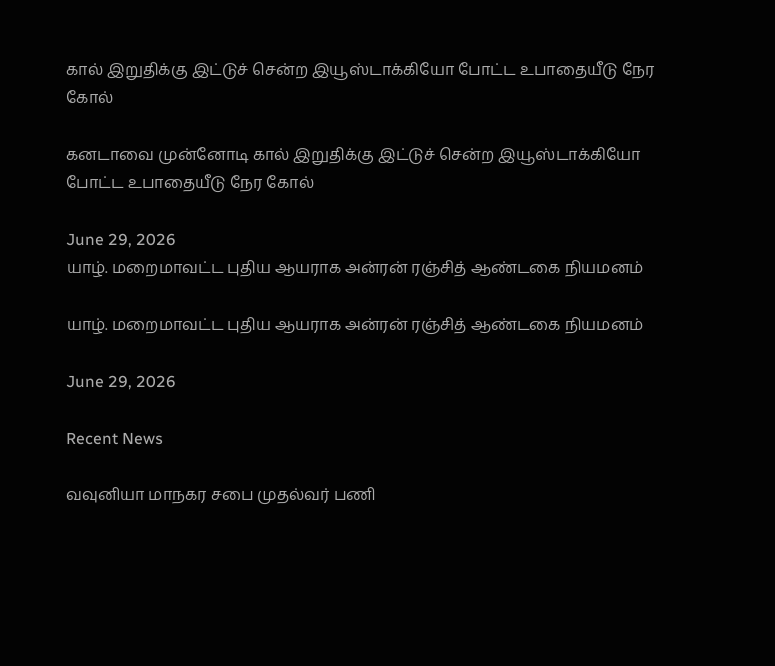கால் இறுதிக்கு இட்டுச் சென்ற இயூஸ்டாக்கியோ போட்ட உபாதையீடு நேர கோல்

கனடாவை முன்னோடி கால் இறுதிக்கு இட்டுச் சென்ற இயூஸ்டாக்கியோ போட்ட உபாதையீடு நேர கோல்

June 29, 2026
யாழ். மறைமாவட்ட புதிய ஆயராக அன்ரன் ரஞ்சித் ஆண்டகை நியமனம்

யாழ். மறைமாவட்ட புதிய ஆயராக அன்ரன் ரஞ்சித் ஆண்டகை நியமனம்

June 29, 2026

Recent News

வவுனியா மாநகர சபை முதல்வர் பணி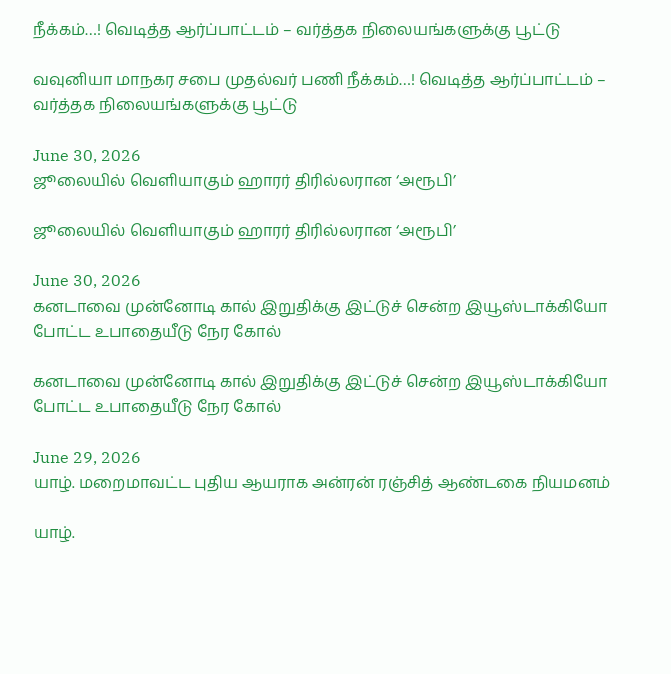நீக்கம்…! வெடித்த ஆர்ப்பாட்டம் – வர்த்தக நிலையங்களுக்கு பூட்டு

வவுனியா மாநகர சபை முதல்வர் பணி நீக்கம்…! வெடித்த ஆர்ப்பாட்டம் – வர்த்தக நிலையங்களுக்கு பூட்டு

June 30, 2026
ஜூலையில் வெளியாகும் ஹாரர் திரில்லரான ‘அரூபி’

ஜூலையில் வெளியாகும் ஹாரர் திரில்லரான ‘அரூபி’

June 30, 2026
கனடாவை முன்னோடி கால் இறுதிக்கு இட்டுச் சென்ற இயூஸ்டாக்கியோ போட்ட உபாதையீடு நேர கோல்

கனடாவை முன்னோடி கால் இறுதிக்கு இட்டுச் சென்ற இயூஸ்டாக்கியோ போட்ட உபாதையீடு நேர கோல்

June 29, 2026
யாழ். மறைமாவட்ட புதிய ஆயராக அன்ரன் ரஞ்சித் ஆண்டகை நியமனம்

யாழ்.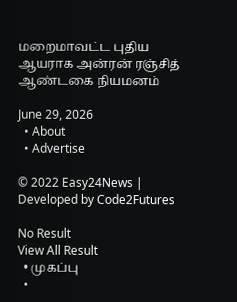மறைமாவட்ட புதிய ஆயராக அன்ரன் ரஞ்சித் ஆண்டகை நியமனம்

June 29, 2026
  • About
  • Advertise

© 2022 Easy24News | Developed by Code2Futures

No Result
View All Result
  • முகப்பு
  •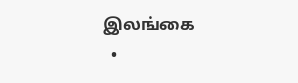இலங்கை
  •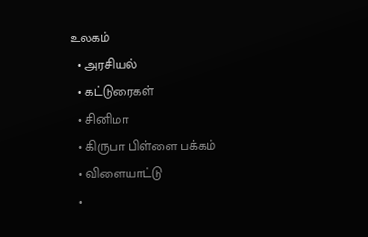உலகம்
  • அரசியல்
  • கட்டுரைகள்
  • சினிமா
  • கிருபா பிள்ளை பக்கம்
  • விளையாட்டு
  •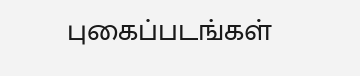புகைப்படங்கள்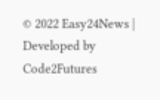© 2022 Easy24News | Developed by Code2Futures